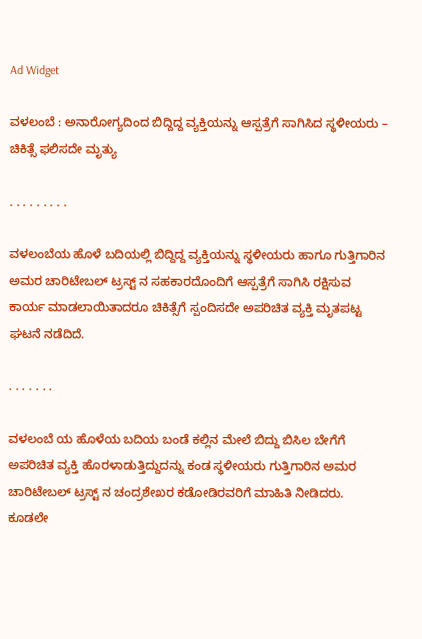Ad Widget

ವಳಲಂಬೆ : ಅನಾರೋಗ್ಯದಿಂದ ಬಿದ್ದಿದ್ದ ವ್ಯಕ್ತಿಯನ್ನು ಆಸ್ಪತ್ರೆಗೆ ಸಾಗಿಸಿದ ಸ್ಥಳೀಯರು – ಚಿಕಿತ್ಸೆ ಫಲಿಸದೇ ಮೃತ್ಯು

. . . . . . . . .

ವಳಲಂಬೆಯ ಹೊಳೆ ಬದಿಯಲ್ಲಿ ಬಿದ್ದಿದ್ದ ವ್ಯಕ್ತಿಯನ್ನು ಸ್ಥಳೀಯರು ಹಾಗೂ ಗುತ್ತಿಗಾರಿನ ಅಮರ ಚಾರಿಟೇಬಲ್ ಟ್ರಸ್ಟ್ ನ ಸಹಕಾರದೊಂದಿಗೆ ಆಸ್ಪತ್ರೆಗೆ ಸಾಗಿಸಿ ರಕ್ಷಿಸುವ ಕಾರ್ಯ ಮಾಡಲಾಯಿತಾದರೂ ಚಿಕಿತ್ಸೆಗೆ ಸ್ಪಂದಿಸದೇ ಅಪರಿಚಿತ ವ್ಯಕ್ತಿ ಮೃತಪಟ್ಟ ಘಟನೆ ನಡೆದಿದೆ.

. . . . . . .

ವಳಲಂಬೆ ಯ ಹೊಳೆಯ ಬದಿಯ ಬಂಡೆ ಕಲ್ಲಿನ ಮೇಲೆ ಬಿದ್ದು ಬಿಸಿಲ ಬೇಗೆಗೆ ಅಪರಿಚಿತ ವ್ಯಕ್ತಿ ಹೊರಳಾಡುತ್ತಿದ್ದುದನ್ನು ಕಂಡ ಸ್ಥಳೀಯರು ಗುತ್ತಿಗಾರಿನ ಅಮರ ಚಾರಿಟೇಬಲ್ ಟ್ರಸ್ಟ್ ನ ಚಂದ್ರಶೇಖರ ಕಡೋಡಿರವರಿಗೆ ಮಾಹಿತಿ ನೀಡಿದರು. ಕೂಡಲೇ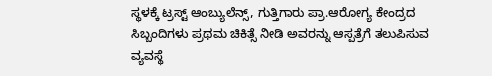ಸ್ಥಳಕ್ಕೆ ಟ್ರಸ್ಟ್ ಆಂಬ್ಯುಲೆನ್ಸ್, ಗುತ್ತಿಗಾರು ಪ್ರಾ.ಆರೋಗ್ಯ ಕೇಂದ್ರದ ಸಿಬ್ಬಂದಿಗಳು ಪ್ರಥಮ ಚಿಕಿತ್ಸೆ ನೀಡಿ ಅವರನ್ನು ಆಸ್ಪತ್ರೆಗೆ ತಲುಪಿಸುವ ವ್ಯವಸ್ಥೆ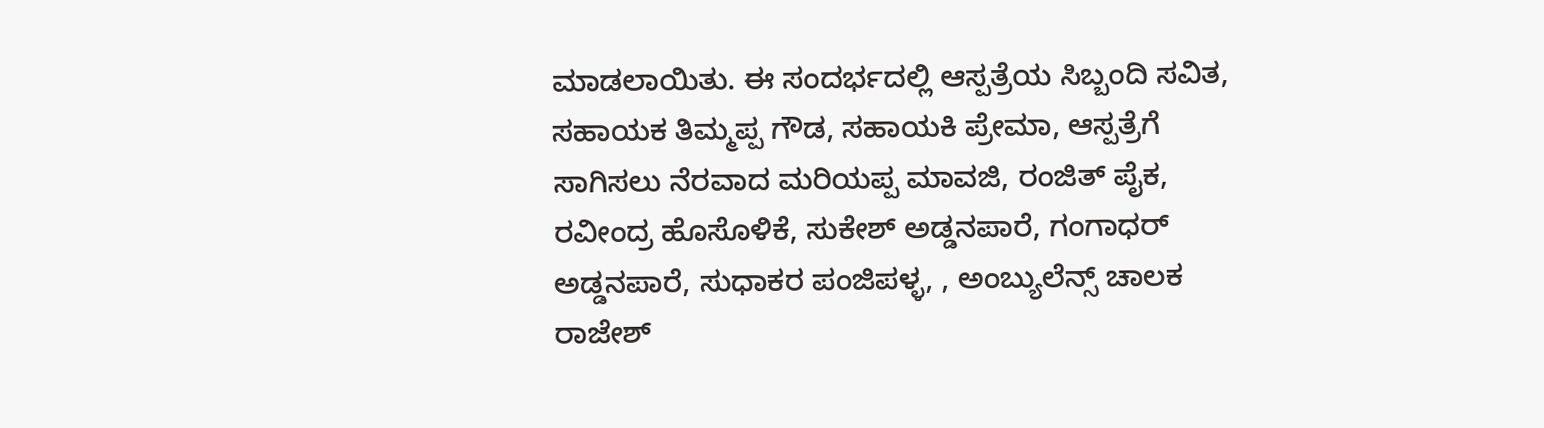ಮಾಡಲಾಯಿತು. ಈ ಸಂದರ್ಭದಲ್ಲಿ ಆಸ್ಪತ್ರೆಯ ಸಿಬ್ಬಂದಿ ಸವಿತ, ಸಹಾಯಕ ತಿಮ್ಮಪ್ಪ ಗೌಡ, ಸಹಾಯಕಿ ಪ್ರೇಮಾ, ಆಸ್ಪತ್ರೆಗೆ ಸಾಗಿಸಲು ನೆರವಾದ ಮರಿಯಪ್ಪ ಮಾವಜಿ, ರಂಜಿತ್ ಪೈಕ, ರವೀಂದ್ರ ಹೊಸೊಳಿಕೆ, ಸುಕೇಶ್ ಅಡ್ಡನಪಾರೆ, ಗಂಗಾಧರ್ ಅಡ್ಡನಪಾರೆ, ಸುಧಾಕರ ಪಂಜಿಪಳ್ಳ, , ಅಂಬ್ಯುಲೆನ್ಸ್ ಚಾಲಕ ರಾಜೇಶ್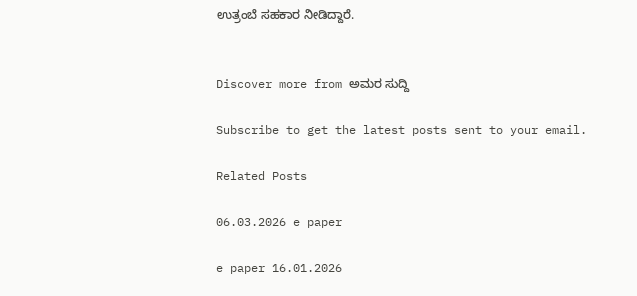ಉತ್ರಂಬೆ ಸಹಕಾರ ನೀಡಿದ್ದಾರೆ.


Discover more from ಅಮರ ಸುದ್ದಿ

Subscribe to get the latest posts sent to your email.

Related Posts

06.03.2026 e paper

e paper 16.01.2026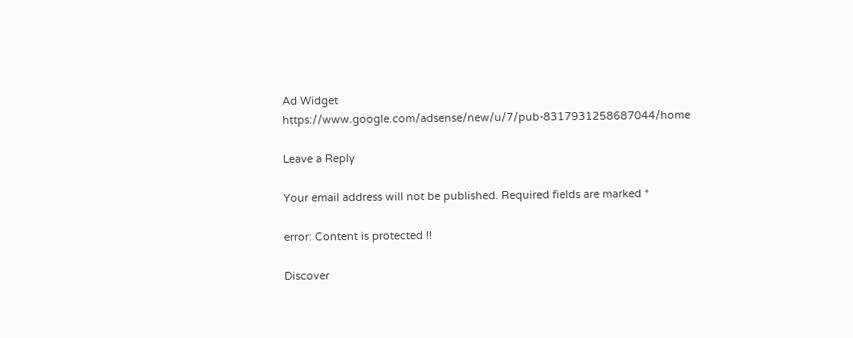Ad Widget
https://www.google.com/adsense/new/u/7/pub-8317931258687044/home

Leave a Reply

Your email address will not be published. Required fields are marked *

error: Content is protected !!

Discover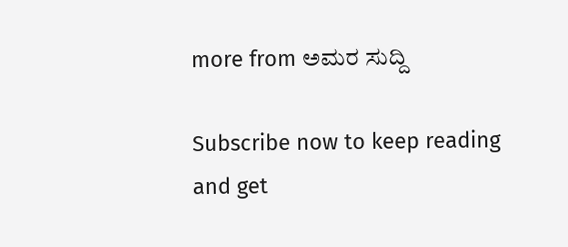more from ಅಮರ ಸುದ್ದಿ

Subscribe now to keep reading and get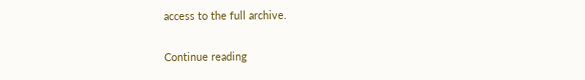access to the full archive.

Continue reading